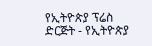የኢትዮጵያ ፕሬስ ድርጅት - የኢትዮጵያ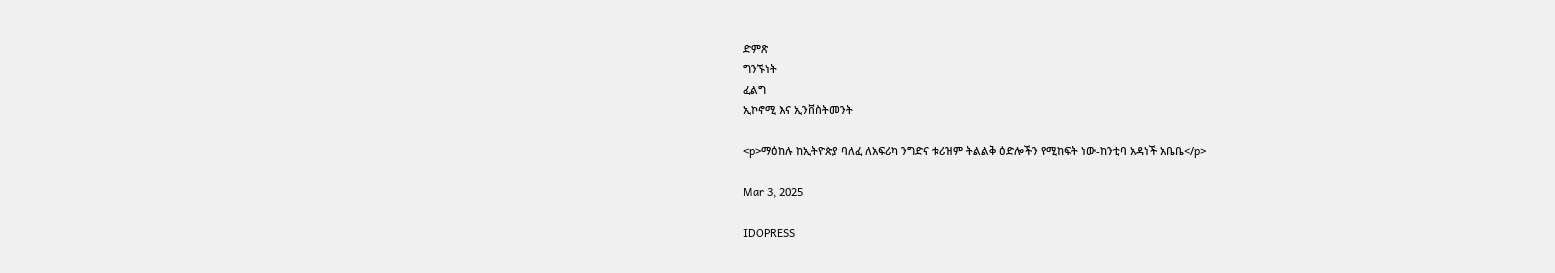ድምጽ
ግንኙነት
ፈልግ
ኢኮኖሚ እና ኢንቨስትመንት

<p>ማዕከሉ ከኢትዮጵያ ባለፈ ለአፍሪካ ንግድና ቱሪዝም ትልልቅ ዕድሎችን የሚከፍት ነው-ከንቲባ አዳነች አቤቤ</p>

Mar 3, 2025

IDOPRESS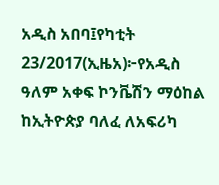አዲስ አበባ፤የካቲት 23/2017(ኢዜአ)፦የአዲስ ዓለም አቀፍ ኮንቬሽን ማዕከል ከኢትዮጵያ ባለፈ ለአፍሪካ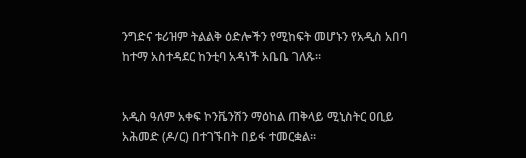ንግድና ቱሪዝም ትልልቅ ዕድሎችን የሚከፍት መሆኑን የአዲስ አበባ ከተማ አስተዳደር ከንቲባ አዳነች አቤቤ ገለጹ።


አዲስ ዓለም አቀፍ ኮንቬንሽን ማዕከል ጠቅላይ ሚኒስትር ዐቢይ አሕመድ (ዶ/ር) በተገኙበት በይፋ ተመርቋል።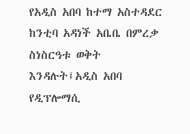የአዲስ አበባ ከተማ አስተዳደር ከንቲባ አዳነች አቤቤ በምረቃ ስነስርዓቱ ወቅት እንዳሉት፤አዲስ አበባ የዲፕሎማሲ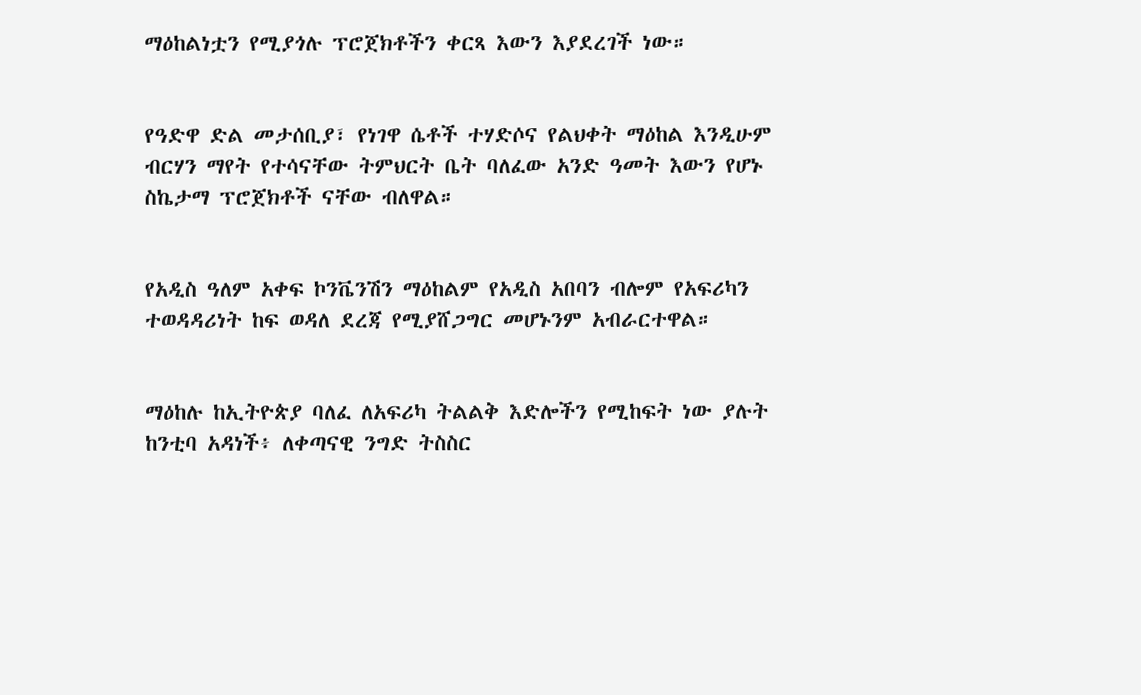ማዕከልነቷን የሚያጎሉ ፕሮጀክቶችን ቀርጻ እውን እያደረገች ነው።


የዓድዋ ድል መታሰቢያ፣ የነገዋ ሴቶች ተሃድሶና የልህቀት ማዕከል እንዲሁም ብርሃን ማየት የተሳናቸው ትምህርት ቤት ባለፈው አንድ ዓመት እውን የሆኑ ስኬታማ ፕሮጀክቶች ናቸው ብለዋል።


የአዲስ ዓለም አቀፍ ኮንቬንሽን ማዕከልም የአዲስ አበባን ብሎም የአፍሪካን ተወዳዳሪነት ከፍ ወዳለ ደረጃ የሚያሸጋግር መሆኑንም አብራርተዋል።


ማዕከሉ ከኢትዮጵያ ባለፈ ለአፍሪካ ትልልቅ እድሎችን የሚከፍት ነው ያሉት ከንቲባ አዳነች፥ ለቀጣናዊ ንግድ ትስስር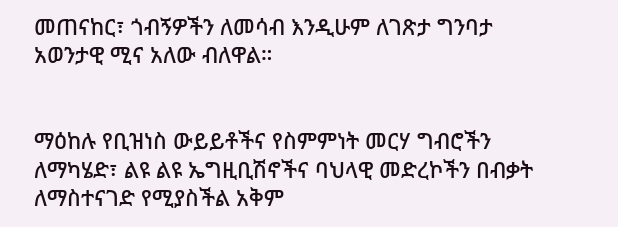መጠናከር፣ ጎብኝዎችን ለመሳብ እንዲሁም ለገጽታ ግንባታ አወንታዊ ሚና አለው ብለዋል።


ማዕከሉ የቢዝነስ ውይይቶችና የስምምነት መርሃ ግብሮችን ለማካሄድ፣ ልዩ ልዩ ኤግዚቢሽኖችና ባህላዊ መድረኮችን በብቃት ለማስተናገድ የሚያስችል አቅም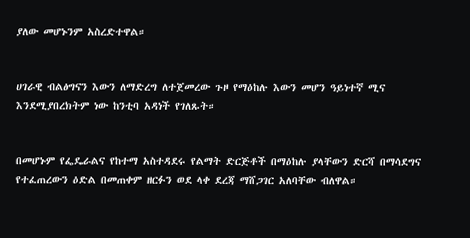ያለው መሆኑንም አስረድተዋል።


ሀገራዊ ብልፅግናን እውን ለማድረግ ለተጀመረው ጉዞ የማዕከሉ እውን መሆን ዓይነተኛ ሚና እንደሚያበረክትም ነው ከንቲባ አዳነች የገለጹት።


በመሆኑም የፌዴራልና የከተማ አስተዳደሩ የልማት ድርጅቶች በማዕከሉ ያላቸውን ድርሻ በማሳደግና የተፈጠረውን ዕድል በመጠቀም ዘርፉን ወደ ላቀ ደረጃ ማሸጋገር አለባቸው ብለዋል።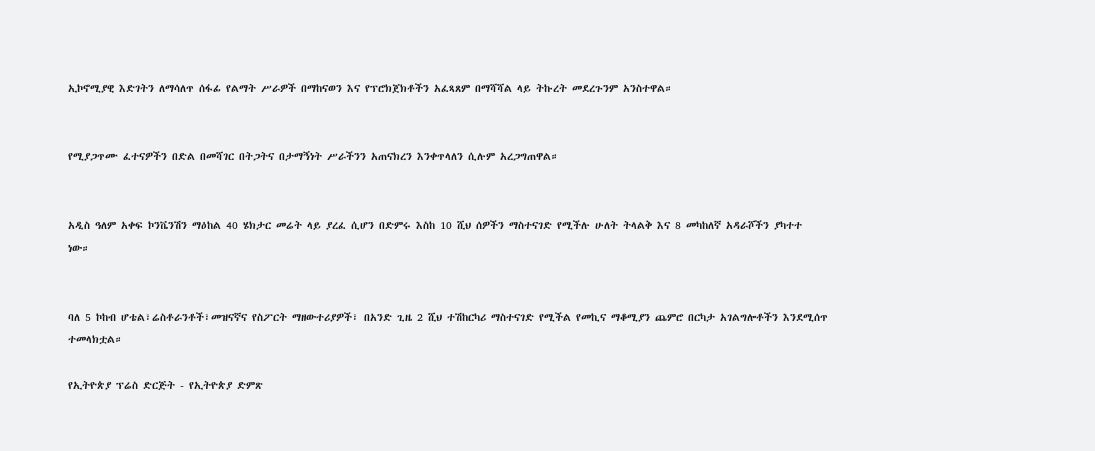ኢኮኖሚያዊ እድገትን ለማሳለጥ ሰፋፊ የልማት ሥራዎች በማከናወን እና የፕሮክጀክቶችን አፈጻጸም በማሻሻል ላይ ትኩረት መደረጉንም አንስተዋል።


የሚያጋጥሙ ፈተናዎችን በድል በመሻገር በትጋትና በታማኝነት ሥራችንን አጠናክረን እንቀጥላለን ሲሉም አረጋግጠዋል።


አዲስ ዓለም አቀፍ ኮንቬንሽን ማዕከል 40 ሄክታር መሬት ላይ ያረፈ ሲሆን በድምሩ እስከ 10 ሺህ ሰዎችን ማስተናገድ የሚችሉ ሁለት ትላልቅ እና 8 መካከለኛ አዳራሾችን ያካተተ ነው።


ባለ 5 ኮከብ ሆቴል፣ሬስቶራንቶች፣መዝናኛና የስፖርት ማዘውተሪያዎች፣ በአንድ ጊዜ 2 ሺህ ተሽከርካሪ ማስተናገድ የሚችል የመኪና ማቆሚያን ጨምሮ በርካታ አገልግሎቶችን እንደሚሰጥ ተመላክቷል።

የኢትዮጵያ ፕሬስ ድርጅት - የኢትዮጵያ ድምጽ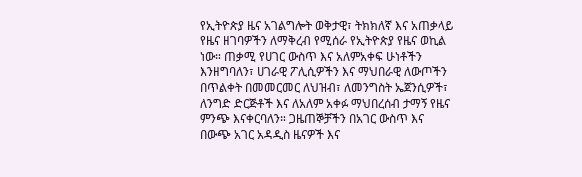የኢትዮጵያ ዜና አገልግሎት ወቅታዊ፣ ትክክለኛ እና አጠቃላይ የዜና ዘገባዎችን ለማቅረብ የሚሰራ የኢትዮጵያ የዜና ወኪል ነው። ጠቃሚ የሀገር ውስጥ እና አለምአቀፍ ሁነቶችን እንዘግባለን፣ ሀገራዊ ፖሊሲዎችን እና ማህበራዊ ለውጦችን በጥልቀት በመመርመር ለህዝብ፣ ለመንግስት ኤጀንሲዎች፣ ለንግድ ድርጅቶች እና ለአለም አቀፉ ማህበረሰብ ታማኝ የዜና ምንጭ እናቀርባለን። ጋዜጠኞቻችን በአገር ውስጥ እና በውጭ አገር አዳዲስ ዜናዎች እና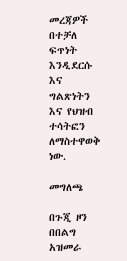መረጃዎች በተቻለ ፍጥነት እንዲደርሱ እና ግልጽነትን እና የህዝብ ተሳትፎን ለማስተዋወቅ ነው.

መግለጫ

በጉጂ ዞን በበልግ አዝመራ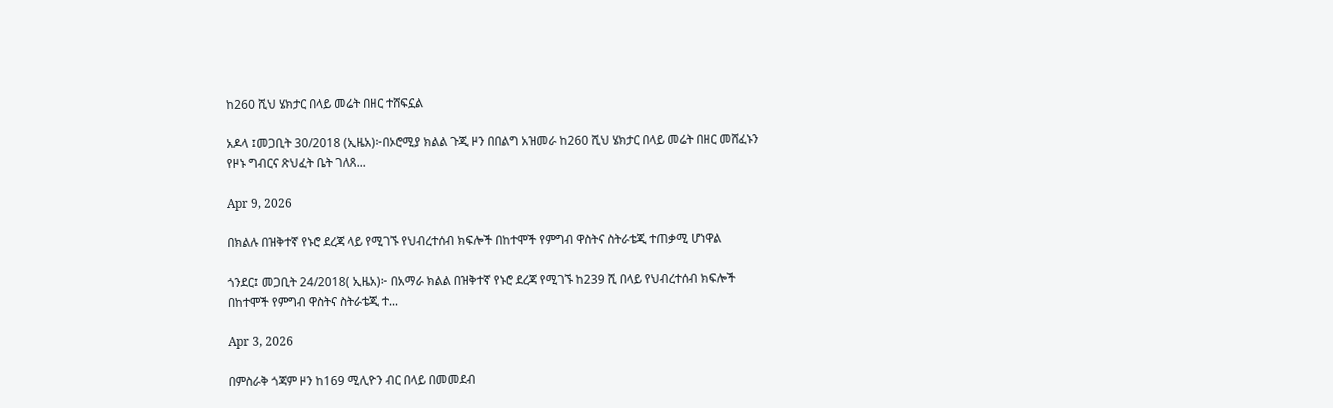ከ260 ሺህ ሄክታር በላይ መሬት በዘር ተሸፍኗል

አዶላ ፤መጋቢት 30/2018 (ኢዜአ)፦በኦሮሚያ ክልል ጉጂ ዞን በበልግ አዝመራ ከ260 ሺህ ሄክታር በላይ መሬት በዘር መሸፈኑን የዞኑ ግብርና ጽህፈት ቤት ገለጸ...

Apr 9, 2026

በክልሉ በዝቅተኛ የኑሮ ደረጃ ላይ የሚገኙ የህብረተሰብ ክፍሎች በከተሞች የምግብ ዋስትና ስትራቴጂ ተጠቃሚ ሆነዋል

ጎንደር፤ መጋቢት 24/2018( ኢዜአ)፦ በአማራ ክልል በዝቅተኛ የኑሮ ደረጃ የሚገኙ ከ239 ሺ በላይ የህብረተሰብ ክፍሎች በከተሞች የምግብ ዋስትና ስትራቴጂ ተ...

Apr 3, 2026

በምስራቅ ጎጃም ዞን ከ169 ሚሊዮን ብር በላይ በመመደብ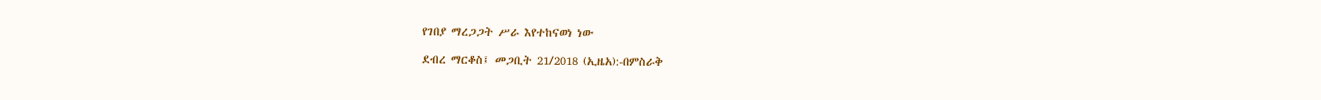የገበያ ማረጋጋት ሥራ እየተከናወነ ነው

ደብረ ማርቆስ፤ መጋቢት 21/2018 (ኢዜአ):-በምስራቅ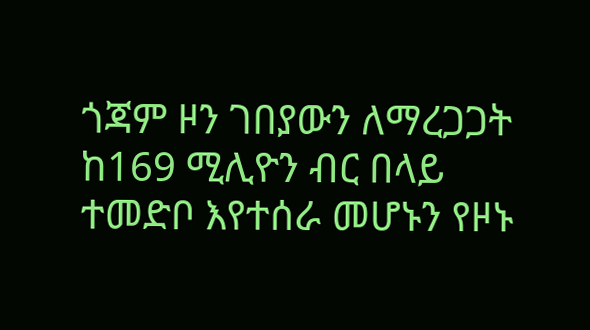ጎጃም ዞን ገበያውን ለማረጋጋት ከ169 ሚሊዮን ብር በላይ ተመድቦ እየተሰራ መሆኑን የዞኑ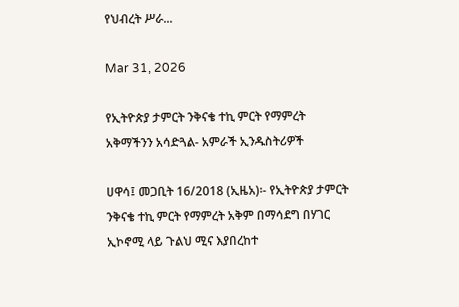የህብረት ሥራ...

Mar 31, 2026

የኢትዮጵያ ታምርት ንቅናቄ ተኪ ምርት የማምረት አቅማችንን አሳድጓል- አምራች ኢንዱስትሪዎች

ሀዋሳ፤ መጋቢት 16/2018 (ኢዜአ)፡- የኢትዮጵያ ታምርት ንቅናቄ ተኪ ምርት የማምረት አቅም በማሳደግ በሃገር ኢኮኖሚ ላይ ጉልህ ሚና እያበረከተ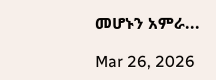መሆኑን አምራ...

Mar 26, 2026